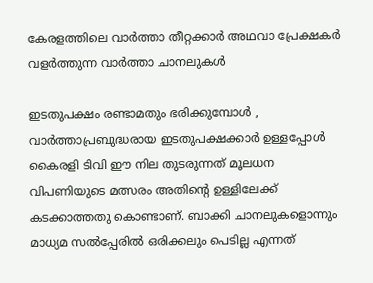കേരളത്തിലെ വാർത്താ തീറ്റക്കാർ അഥവാ പ്രേക്ഷകർ വളർത്തുന്ന വാർത്താ ചാനലുകൾ

ഇടതുപക്ഷം രണ്ടാമതും ഭരിക്കുമ്പോൾ , വാർത്താപ്രബുദ്ധരായ ഇടതുപക്ഷക്കാർ ഉള്ളപ്പോൾ കൈരളി ടിവി ഈ നില തുടരുന്നത് മൂലധന വിപണിയുടെ മത്സരം അതിൻ്റെ ഉള്ളിലേക്ക് കടക്കാത്തതു കൊണ്ടാണ്. ബാക്കി ചാനലുകളൊന്നും മാധ്യമ സൽപ്പേരിൽ ഒരിക്കലും പെടില്ല എന്നത്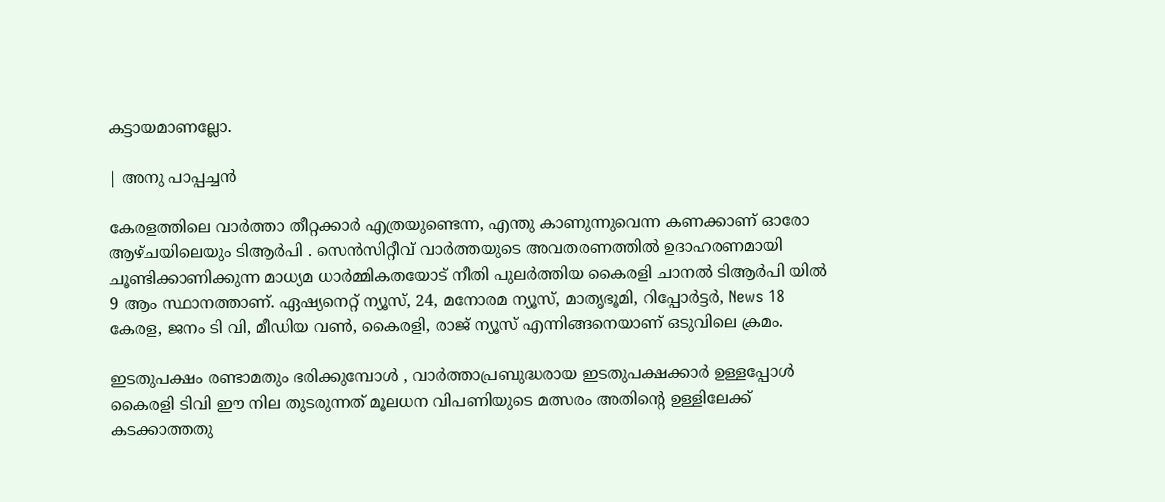കട്ടായമാണല്ലോ.

| അനു പാപ്പച്ചൻ

കേരളത്തിലെ വാർത്താ തീറ്റക്കാർ എത്രയുണ്ടെന്ന, എന്തു കാണുന്നുവെന്ന കണക്കാണ് ഓരോ ആഴ്ചയിലെയും ടിആർപി . സെൻസിറ്റീവ് വാർത്തയുടെ അവതരണത്തിൽ ഉദാഹരണമായി ചൂണ്ടിക്കാണിക്കുന്ന മാധ്യമ ധാർമ്മികതയോട് നീതി പുലർത്തിയ കൈരളി ചാനൽ ടിആർപി യിൽ 9 ആം സ്ഥാനത്താണ്. ഏഷ്യനെറ്റ് ന്യൂസ്, 24, മനോരമ ന്യൂസ്, മാതൃഭൂമി, റിപ്പോർട്ടർ, News 18 കേരള, ജനം ടി വി, മീഡിയ വൺ, കൈരളി, രാജ് ന്യൂസ് എന്നിങ്ങനെയാണ് ഒടുവിലെ ക്രമം.

ഇടതുപക്ഷം രണ്ടാമതും ഭരിക്കുമ്പോൾ , വാർത്താപ്രബുദ്ധരായ ഇടതുപക്ഷക്കാർ ഉള്ളപ്പോൾ കൈരളി ടിവി ഈ നില തുടരുന്നത് മൂലധന വിപണിയുടെ മത്സരം അതിൻ്റെ ഉള്ളിലേക്ക് കടക്കാത്തതു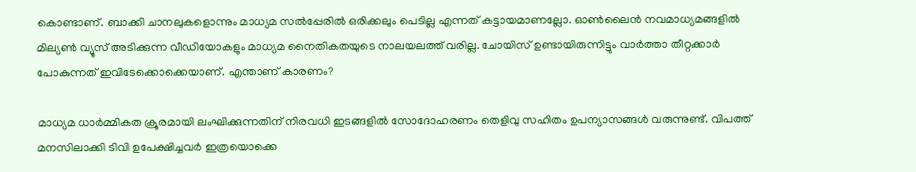കൊണ്ടാണ്. ബാക്കി ചാനലുകളൊന്നും മാധ്യമ സൽപ്പേരിൽ ഒരിക്കലും പെടില്ല എന്നത് കട്ടായമാണല്ലോ. ഓൺലൈൻ നവമാധ്യമങ്ങളിൽ മില്യൺ വ്യൂസ് അടിക്കുന്ന വീഡിയോകളും മാധ്യമ നൈതികതയുടെ നാലയലത്ത് വരില്ല. ചോയിസ് ഉണ്ടായിരുന്നിട്ടും വാർത്താ തീറ്റക്കാർ പോകുന്നത് ഇവിടേക്കൊക്കെയാണ്. എന്താണ് കാരണം?

മാധ്യമ ധാർമ്മികത ക്രൂരമായി ലംഘിക്കുന്നതിന് നിരവധി ഇടങ്ങളിൽ സോദോഹരണം തെളിവു സഹിതം ഉപന്യാസങ്ങൾ വരുന്നുണ്ട്. വിപത്ത് മനസിലാക്കി ടിവി ഉപേക്ഷിച്ചവർ ഇത്രയൊക്കെ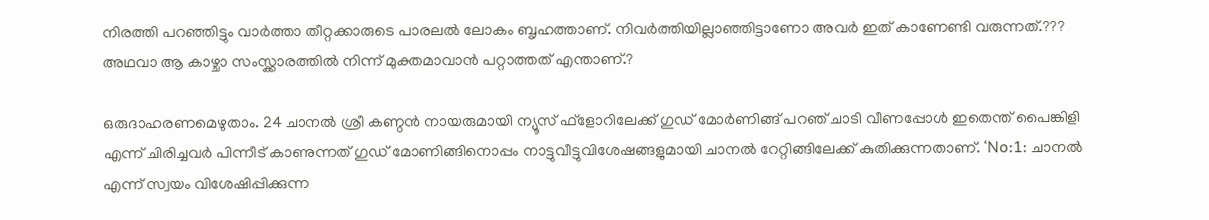നിരത്തി പറഞ്ഞിട്ടും വാർത്താ തീറ്റക്കാരുടെ പാരലൽ ലോകം ബൃഹത്താണ്. നിവർത്തിയില്ലാഞ്ഞിട്ടാണോ അവർ ഇത് കാണേണ്ടി വരുന്നത്.??? അഥവാ ആ കാഴ്ചാ സംസ്ക്കാരത്തിൽ നിന്ന് മുക്തമാവാൻ പറ്റാത്തത് എന്താണ്.?

ഒരുദാഹരണമെഴുതാം. 24 ചാനൽ ശ്രീ കണ്ഠൻ നായരുമായി ന്യൂസ് ഫ്ളോറിലേക്ക് ഗുഡ് മോർണിങ്ങ് പറഞ് ചാടി വീണപ്പോൾ ഇതെന്ത് പൈങ്കിളി എന്ന് ചിരിച്ചവർ പിന്നീട് കാണുന്നത് ഗുഡ് മോണിങ്ങിനൊപ്പം നാട്ടുവീട്ടുവിശേഷങ്ങളുമായി ചാനൽ റേറ്റിങ്ങിലേക്ക് കുതിക്കുന്നതാണ്. ‘No:1: ചാനൽ എന്ന് സ്വയം വിശേഷിപ്പിക്കുന്ന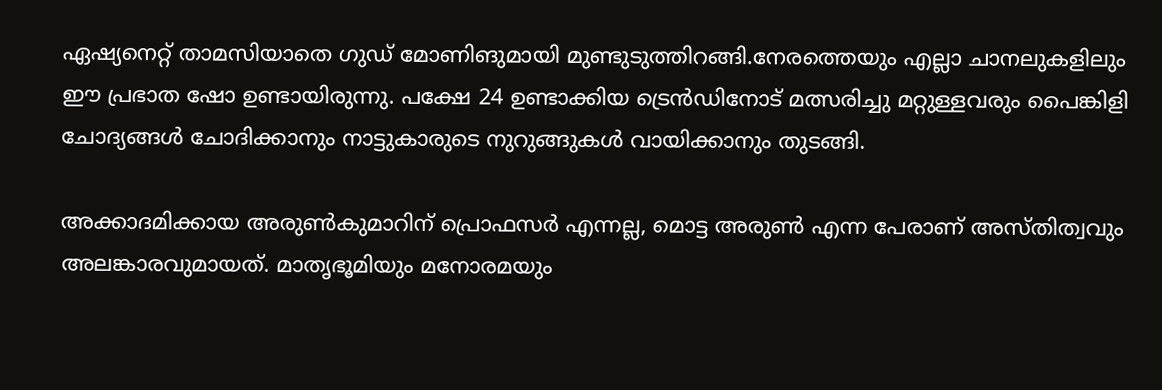ഏഷ്യനെറ്റ് താമസിയാതെ ഗുഡ് മോണിങുമായി മുണ്ടുടുത്തിറങ്ങി.നേരത്തെയും എല്ലാ ചാനലുകളിലും ഈ പ്രഭാത ഷോ ഉണ്ടായിരുന്നു. പക്ഷേ 24 ഉണ്ടാക്കിയ ട്രെൻഡിനോട് മത്സരിച്ചു മറ്റുള്ളവരും പൈങ്കിളി ചോദ്യങ്ങൾ ചോദിക്കാനും നാട്ടുകാരുടെ നുറുങ്ങുകൾ വായിക്കാനും തുടങ്ങി.

അക്കാദമിക്കായ അരുൺകുമാറിന് പ്രൊഫസർ എന്നല്ല, മൊട്ട അരുൺ എന്ന പേരാണ് അസ്തിത്വവും അലങ്കാരവുമായത്. മാതൃഭൂമിയും മനോരമയും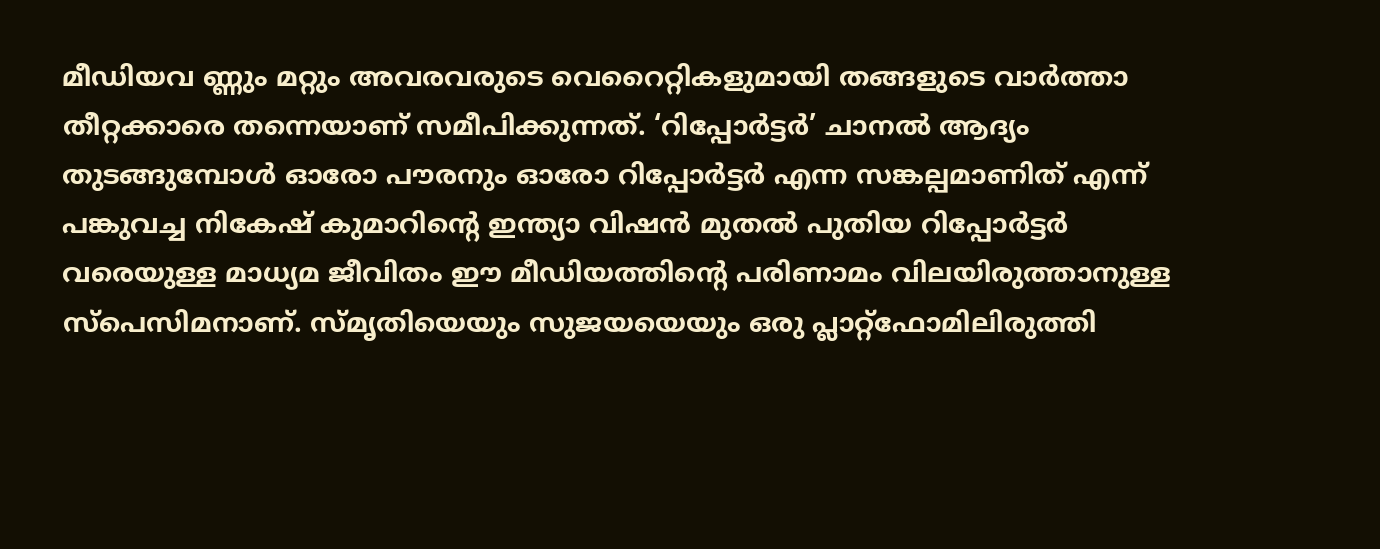മീഡിയവ ണ്ണും മറ്റും അവരവരുടെ വെറൈറ്റികളുമായി തങ്ങളുടെ വാർത്താ തീറ്റക്കാരെ തന്നെയാണ് സമീപിക്കുന്നത്. ‘റിപ്പോർട്ടർ’ ചാനൽ ആദ്യം തുടങ്ങുമ്പോൾ ഓരോ പൗരനും ഓരോ റിപ്പോർട്ടർ എന്ന സങ്കല്പമാണിത് എന്ന് പങ്കുവച്ച നികേഷ് കുമാറിൻ്റെ ഇന്ത്യാ വിഷൻ മുതൽ പുതിയ റിപ്പോർട്ടർ വരെയുള്ള മാധ്യമ ജീവിതം ഈ മീഡിയത്തിൻ്റെ പരിണാമം വിലയിരുത്താനുള്ള സ്പെസിമനാണ്. സ്മൃതിയെയും സുജയയെയും ഒരു പ്ലാറ്റ്ഫോമിലിരുത്തി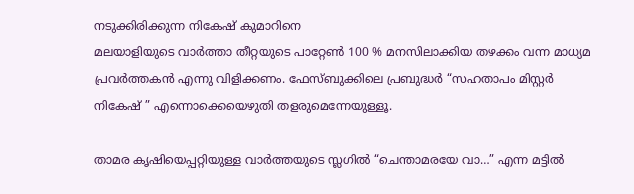നടുക്കിരിക്കുന്ന നികേഷ് കുമാറിനെ
മലയാളിയുടെ വാർത്താ തീറ്റയുടെ പാറ്റേൺ 100 % മനസിലാക്കിയ തഴക്കം വന്ന മാധ്യമ പ്രവർത്തകൻ എന്നു വിളിക്കണം. ഫേസ്ബുക്കിലെ പ്രബുദ്ധർ “സഹതാപം മിസ്റ്റർ നികേഷ് ” എന്നൊക്കെയെഴുതി തളരുമെന്നേയുള്ളൂ.

താമര കൃഷിയെപ്പറ്റിയുള്ള വാർത്തയുടെ സ്ലഗിൽ “ചെന്താമരയേ വാ…” എന്ന മട്ടിൽ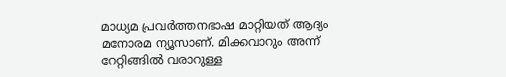മാധ്യമ പ്രവർത്തനഭാഷ മാറ്റിയത് ആദ്യം മനോരമ ന്യൂസാണ്. മിക്കവാറും അന്ന് റേറ്റിങ്ങിൽ വരാറുള്ള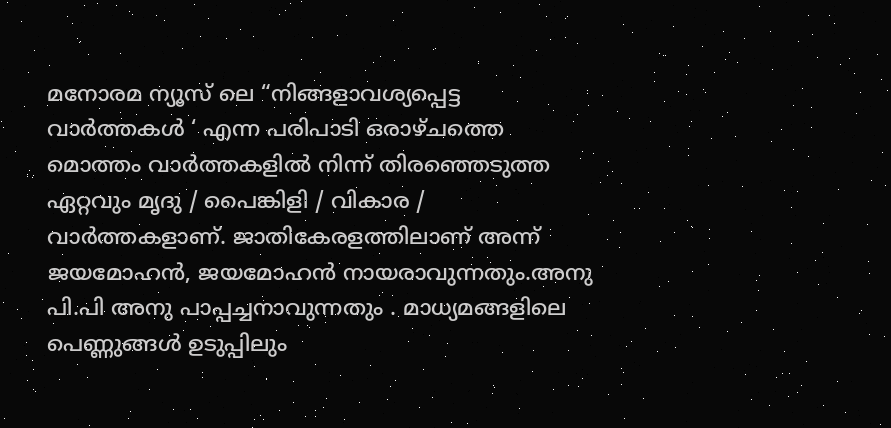മനോരമ ന്യൂസ് ലെ “നിങ്ങളാവശ്യപ്പെട്ട വാർത്തകൾ ‘ എന്ന പരിപാടി ഒരാഴ്ചത്തെ മൊത്തം വാർത്തകളിൽ നിന്ന് തിരഞ്ഞെടുത്ത ഏറ്റവും മൃദു / പൈങ്കിളി / വികാര / വാർത്തകളാണ്. ജാതികേരളത്തിലാണ് അന്ന് ജയമോഹൻ, ജയമോഹൻ നായരാവുന്നതും.അനു പി.പി അനു പാപ്പച്ചനാവുന്നതും . മാധ്യമങ്ങളിലെ പെണ്ണുങ്ങൾ ഉടുപ്പിലും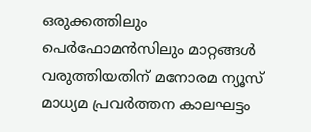ഒരുക്കത്തിലും പെർഫോമൻസിലും മാറ്റങ്ങൾ വരുത്തിയതിന് മനോരമ ന്യൂസ് മാധ്യമ പ്രവർത്തന കാലഘട്ടം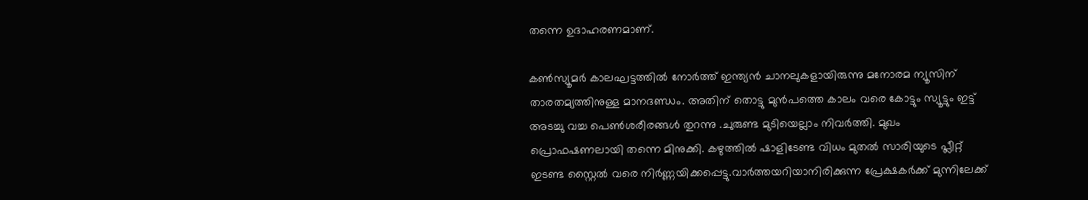തന്നെ ഉദാഹരണമാണ്.

കൺസ്യൂമർ കാലഘട്ടത്തിൽ നോർത്ത് ഇന്ത്യൻ ചാനലുകളായിരുന്നു മനോരമ ന്യൂസിന് താരതമ്യത്തിനുള്ള മാനദണ്ഡം. അതിന് തൊട്ടു മുൻപത്തെ കാലം വരെ കോട്ടും സ്യൂട്ടും ഇട്ട് അടച്ചു വച്ച പെൺശരീരങ്ങൾ തുറന്നു .ചുരുണ്ട മുടിയെല്ലാം നിവർത്തി. മുഖം പ്രൊഫഷണലായി തന്നെ മിനുക്കി. കഴുത്തിൽ ഷാളിടേണ്ട വിധം മുതൽ സാരിയുടെ പ്ലീറ്റ് ഇടണ്ട സ്റ്റൈൽ വരെ നിർണ്ണയിക്കപ്പെട്ടു.വാർത്തയറിയാനിരിക്കുന്ന പ്രേക്ഷകർക്ക് മുന്നിലേക്ക്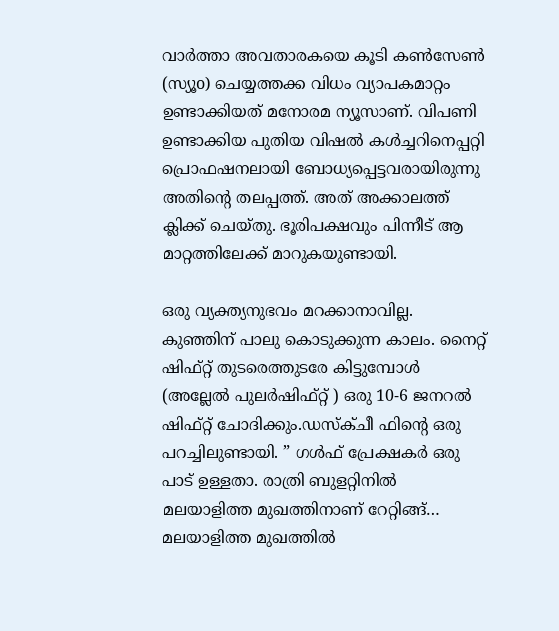വാർത്താ അവതാരകയെ കൂടി കൺസേൺ (സ്യൂo) ചെയ്യത്തക്ക വിധം വ്യാപകമാറ്റം ഉണ്ടാക്കിയത് മനോരമ ന്യൂസാണ്. വിപണി ഉണ്ടാക്കിയ പുതിയ വിഷൽ കൾച്ചറിനെപ്പറ്റി പ്രൊഫഷനലായി ബോധ്യപ്പെട്ടവരായിരുന്നു അതിൻ്റെ തലപ്പത്ത്. അത് അക്കാലത്ത് ക്ലിക്ക് ചെയ്തു. ഭൂരിപക്ഷവും പിന്നീട് ആ മാറ്റത്തിലേക്ക് മാറുകയുണ്ടായി.

ഒരു വ്യക്ത്യനുഭവം മറക്കാനാവില്ല. കുഞ്ഞിന് പാലു കൊടുക്കുന്ന കാലം. നൈറ്റ് ഷിഫ്റ്റ് തുടരെത്തുടരേ കിട്ടുമ്പോൾ (അല്ലേൽ പുലർഷിഫ്റ്റ് ) ഒരു 10-6 ജനറൽ ഷിഫ്റ്റ് ചോദിക്കും.ഡസ്ക്ചീ ഫിൻ്റെ ഒരു പറച്ചിലുണ്ടായി. ” ഗൾഫ് പ്രേക്ഷകർ ഒരു പാട് ഉള്ളതാ. രാത്രി ബുളറ്റിനിൽ മലയാളിത്ത മുഖത്തിനാണ് റേറ്റിങ്ങ്… മലയാളിത്ത മുഖത്തിൽ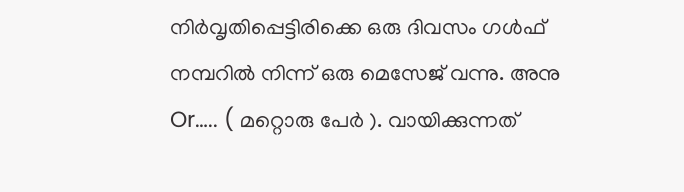നിർവൃതിപ്പെട്ടിരിക്കെ ഒരു ദിവസം ഗൾഫ് നമ്പറിൽ നിന്ന് ഒരു മെസേജ് വന്നു. അനു Or….. ( മറ്റൊരു പേർ ). വായിക്കുന്നത്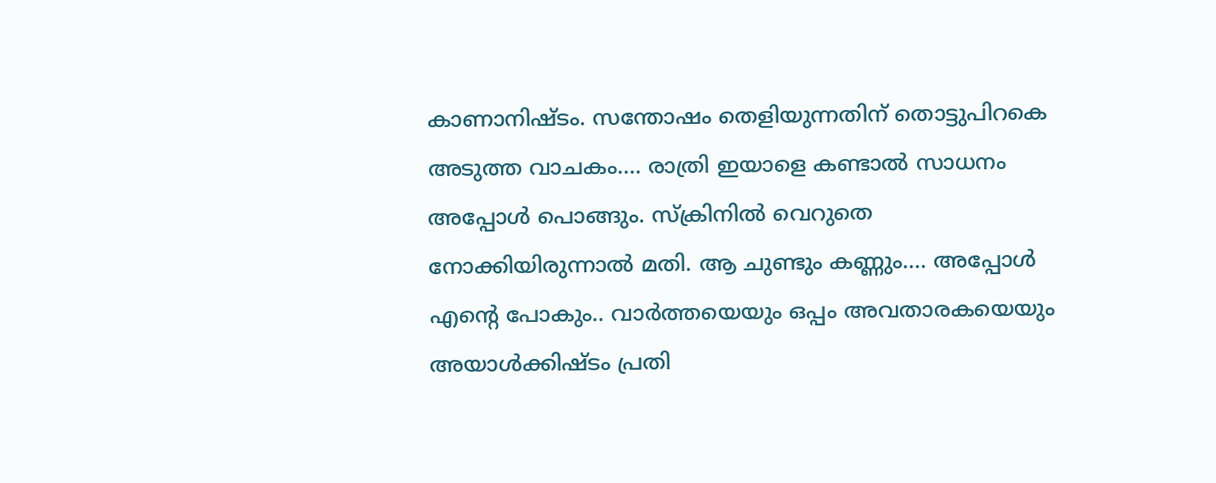കാണാനിഷ്ടം. സന്തോഷം തെളിയുന്നതിന് തൊട്ടുപിറകെ അടുത്ത വാചകം…. രാത്രി ഇയാളെ കണ്ടാൽ സാധനം അപ്പോൾ പൊങ്ങും. സ്ക്രിനിൽ വെറുതെ നോക്കിയിരുന്നാൽ മതി. ആ ചുണ്ടും കണ്ണും…. അപ്പോൾ എൻ്റെ പോകും.. വാർത്തയെയും ഒപ്പം അവതാരകയെയും അയാൾക്കിഷ്ടം പ്രതി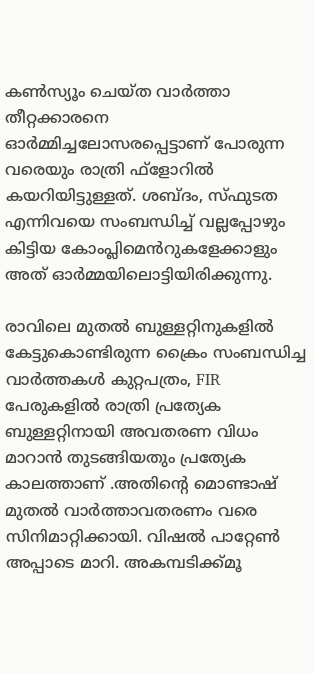കൺസ്യൂം ചെയ്ത വാർത്താ തീറ്റക്കാരനെ ഓർമ്മിച്ചലോസരപ്പെട്ടാണ് പോരുന്ന വരെയും രാത്രി ഫ്ളോറിൽ കയറിയിട്ടുള്ളത്. ശബ്ദം, സ്ഫുടത എന്നിവയെ സംബന്ധിച്ച് വല്ലപ്പോഴും കിട്ടിയ കോംപ്ലിമെൻറുകളേക്കാളും അത് ഓർമ്മയിലൊട്ടിയിരിക്കുന്നു.

രാവിലെ മുതൽ ബുള്ളറ്റിനുകളിൽ കേട്ടുകൊണ്ടിരുന്ന ക്രൈം സംബന്ധിച്ച വാർത്തകൾ കുറ്റപത്രം, FIR പേരുകളിൽ രാത്രി പ്രത്യേക ബുള്ളറ്റിനായി അവതരണ വിധം മാറാൻ തുടങ്ങിയതും പ്രത്യേക കാലത്താണ് .അതിൻ്റെ മൊണ്ടാഷ് മുതൽ വാർത്താവതരണം വരെ സിനിമാറ്റിക്കായി. വിഷൽ പാറ്റേൺ അപ്പാടെ മാറി. അകമ്പടിക്ക്മൂ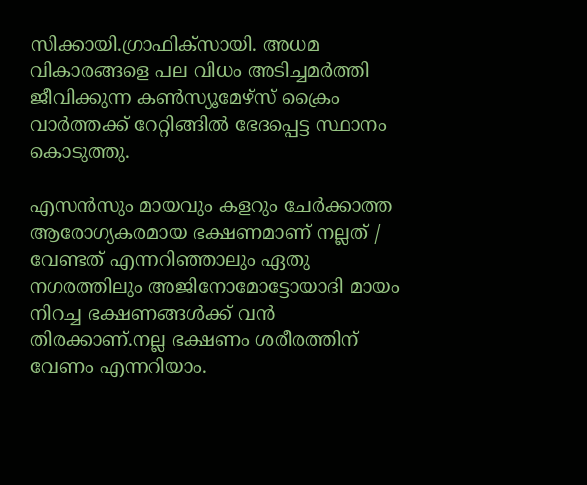സിക്കായി.ഗ്രാഫിക്സായി. അധമ വികാരങ്ങളെ പല വിധം അടിച്ചമർത്തി ജീവിക്കുന്ന കൺസ്യൂമേഴ്സ് ക്രൈം വാർത്തക്ക് റേറ്റിങ്ങിൽ ഭേദപ്പെട്ട സ്ഥാനം കൊടുത്തു.

എസൻസും മായവും കളറും ചേർക്കാത്ത ആരോഗ്യകരമായ ഭക്ഷണമാണ് നല്ലത് / വേണ്ടത് എന്നറിഞ്ഞാലും ഏതു നഗരത്തിലും അജിനോമോട്ടോയാദി മായം നിറച്ച ഭക്ഷണങ്ങൾക്ക് വൻ തിരക്കാണ്.നല്ല ഭക്ഷണം ശരീരത്തിന് വേണം എന്നറിയാം.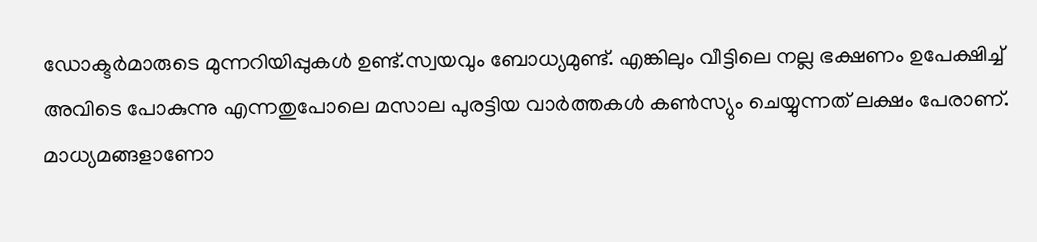ഡോക്ടർമാരുടെ മുന്നറിയിപ്പുകൾ ഉണ്ട്.സ്വയവും ബോധ്യമുണ്ട്. എങ്കിലും വീട്ടിലെ നല്ല ഭക്ഷണം ഉപേക്ഷിച്ച് അവിടെ പോകുന്നു എന്നതുപോലെ മസാല പുരട്ടിയ വാർത്തകൾ കൺസ്യും ചെയ്യുന്നത് ലക്ഷം പേരാണ്. മാധ്യമങ്ങളാണോ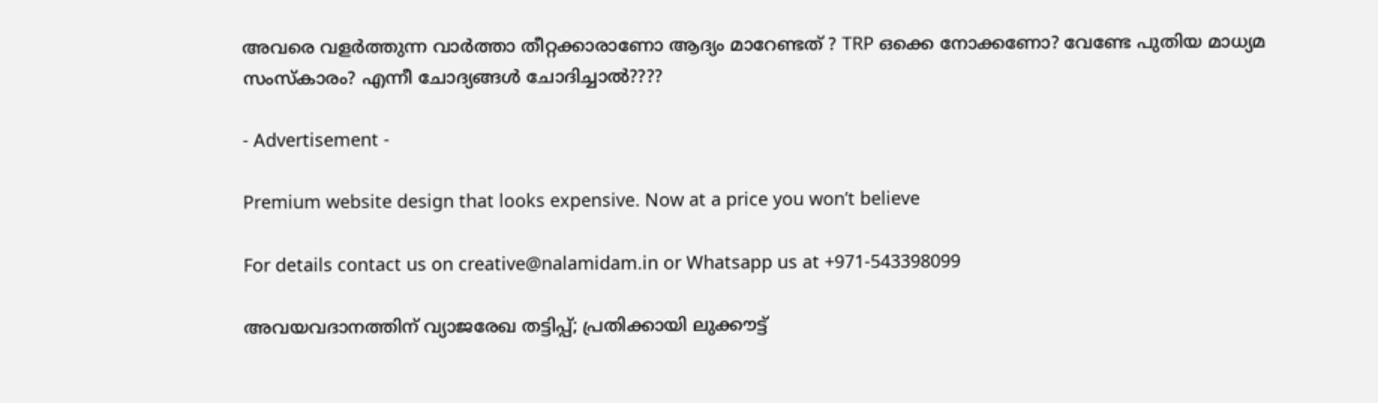അവരെ വളർത്തുന്ന വാർത്താ തീറ്റക്കാരാണോ ആദ്യം മാറേണ്ടത് ? TRP ഒക്കെ നോക്കണോ? വേണ്ടേ പുതിയ മാധ്യമ സംസ്കാരം? എന്നീ ചോദ്യങ്ങൾ ചോദിച്ചാൽ????

- Advertisement -

Premium website design that looks expensive. Now at a price you won’t believe

For details contact us on creative@nalamidam.in or Whatsapp us at +971-543398099

അവയവദാനത്തിന് വ്യാജരേഖ തട്ടിപ്പ്; പ്രതിക്കായി ലുക്കൗട്ട്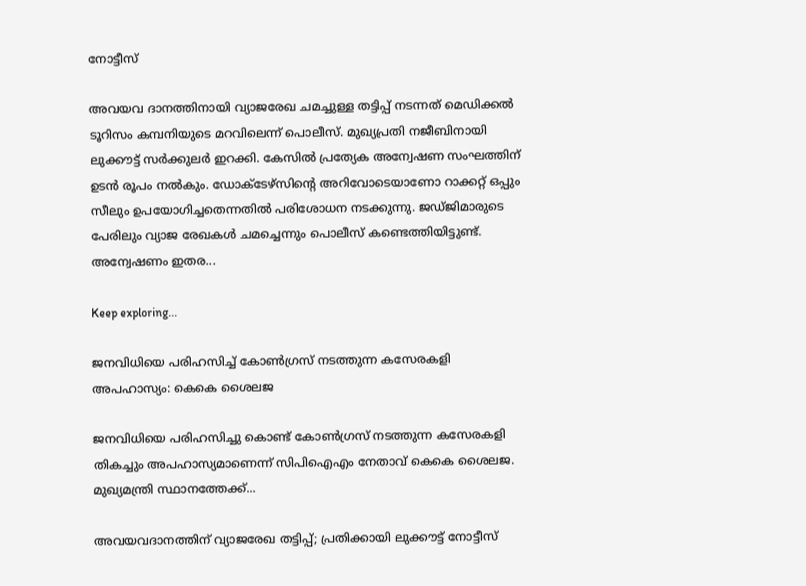നോട്ടീസ്

അവയവ ദാനത്തിനായി വ്യാജരേഖ ചമച്ചുള്ള തട്ടിപ്പ് നടന്നത് മെഡിക്കല്‍ ടൂറിസം കമ്പനിയുടെ മറവിലെന്ന് പൊലീസ്. മുഖ്യപ്രതി നജീബിനായി ലുക്കൗട്ട് സര്‍ക്കുലര്‍ ഇറക്കി. കേസില്‍ പ്രത്യേക അന്വേഷണ സംഘത്തിന് ഉടൻ രൂപം നല്‍കും. ഡോക്ടേഴ്‌സിൻ്റെ അറിവോടെയാണോ റാക്കറ്റ് ഒപ്പും സീലും ഉപയോഗിച്ചതെന്നതില്‍ പരിശോധന നടക്കുന്നു. ജഡ്‌ജിമാരുടെ പേരിലും വ്യാജ രേഖകള്‍ ചമച്ചെന്നും പൊലീസ് കണ്ടെത്തിയിട്ടുണ്ട്. അന്വേഷണം ഇതര...

Keep exploring...

ജനവിധിയെ പരിഹസിച്ച് കോണ്‍ഗ്രസ് നടത്തുന്ന കസേരകളി അപഹാസ്യം: കെകെ ശൈലജ

ജനവിധിയെ പരിഹസിച്ചു കൊണ്ട് കോണ്‍ഗ്രസ് നടത്തുന്ന കസേരകളി തികച്ചും അപഹാസ്യമാണെന്ന് സിപിഐഎം നേതാവ് കെകെ ശൈലജ. മുഖ്യമന്ത്രി സ്ഥാനത്തേക്ക്...

അവയവദാനത്തിന് വ്യാജരേഖ തട്ടിപ്പ്; പ്രതിക്കായി ലുക്കൗട്ട് നോട്ടീസ്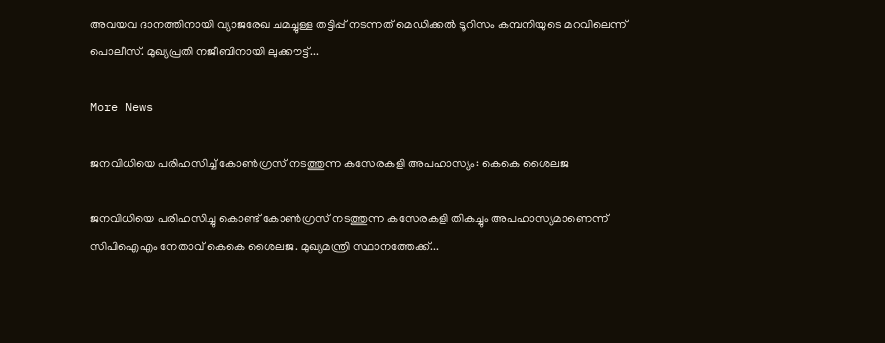അവയവ ദാനത്തിനായി വ്യാജരേഖ ചമച്ചുള്ള തട്ടിപ്പ് നടന്നത് മെഡിക്കല്‍ ടൂറിസം കമ്പനിയുടെ മറവിലെന്ന് പൊലീസ്. മുഖ്യപ്രതി നജീബിനായി ലുക്കൗട്ട്...

More News

ജനവിധിയെ പരിഹസിച്ച് കോണ്‍ഗ്രസ് നടത്തുന്ന കസേരകളി അപഹാസ്യം: കെകെ ശൈലജ

ജനവിധിയെ പരിഹസിച്ചു കൊണ്ട് കോണ്‍ഗ്രസ് നടത്തുന്ന കസേരകളി തികച്ചും അപഹാസ്യമാണെന്ന് സിപിഐഎം നേതാവ് കെകെ ശൈലജ. മുഖ്യമന്ത്രി സ്ഥാനത്തേക്ക്...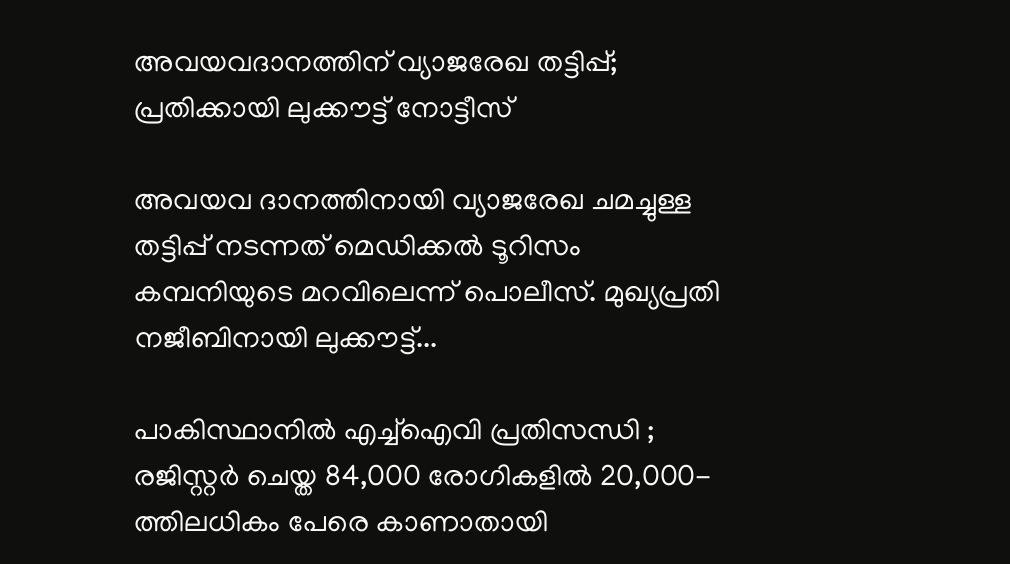അവയവദാനത്തിന് വ്യാജരേഖ തട്ടിപ്പ്; പ്രതിക്കായി ലുക്കൗട്ട് നോട്ടീസ്

അവയവ ദാനത്തിനായി വ്യാജരേഖ ചമച്ചുള്ള തട്ടിപ്പ് നടന്നത് മെഡിക്കല്‍ ടൂറിസം കമ്പനിയുടെ മറവിലെന്ന് പൊലീസ്. മുഖ്യപ്രതി നജീബിനായി ലുക്കൗട്ട്...

പാകിസ്ഥാനിൽ എച്ച്ഐവി പ്രതിസന്ധി ; രജിസ്റ്റർ ചെയ്ത 84,000 രോഗികളിൽ 20,000-ത്തിലധികം പേരെ കാണാതായി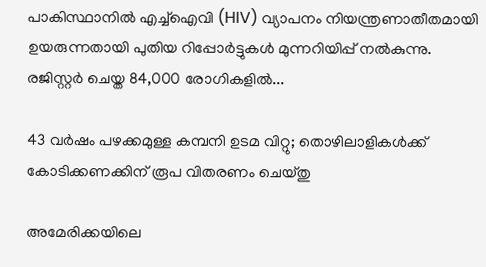പാകിസ്ഥാനിൽ എച്ച്ഐവി (HIV) വ്യാപനം നിയന്ത്രണാതീതമായി ഉയരുന്നതായി പുതിയ റിപ്പോർട്ടുകൾ മുന്നറിയിപ്പ് നൽകുന്നു. രജിസ്റ്റർ ചെയ്ത 84,000 രോഗികളിൽ...

43 വർഷം പഴക്കമുള്ള കമ്പനി ഉടമ വിറ്റു; തൊഴിലാളികൾക്ക് കോടിക്കണക്കിന് രൂപ വിതരണം ചെയ്തു

അമേരിക്കയിലെ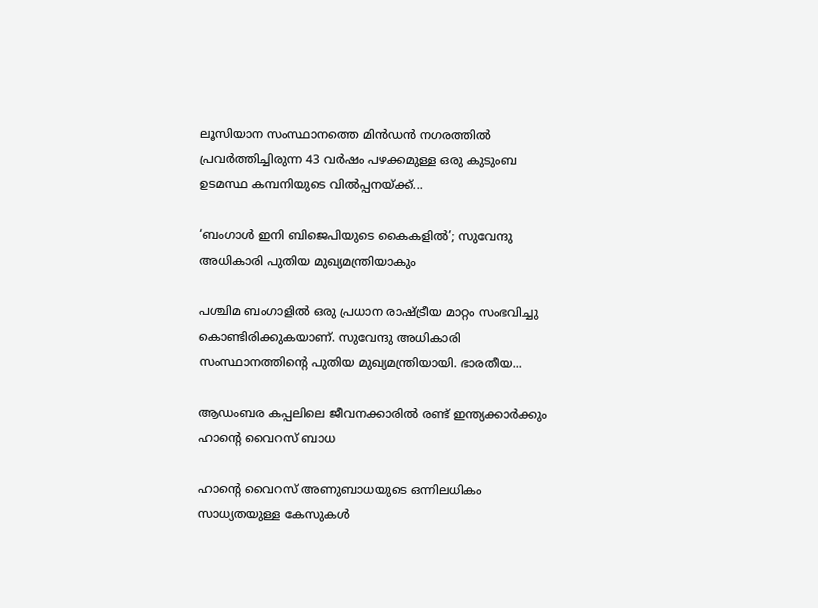ലൂസിയാന സംസ്ഥാനത്തെ മിൻഡൻ നഗരത്തിൽ പ്രവർത്തിച്ചിരുന്ന 43 വർഷം പഴക്കമുള്ള ഒരു കുടുംബ ഉടമസ്ഥ കമ്പനിയുടെ വിൽപ്പനയ്ക്ക്...

‘ബംഗാൾ ഇനി ബിജെപിയുടെ കൈകളിൽ’; സുവേന്ദു അധികാരി പുതിയ മുഖ്യമന്ത്രിയാകും

പശ്ചിമ ബംഗാളിൽ ഒരു പ്രധാന രാഷ്ട്രീയ മാറ്റം സംഭവിച്ചു കൊണ്ടിരിക്കുകയാണ്. സുവേന്ദു അധികാരി സംസ്ഥാനത്തിൻ്റെ പുതിയ മുഖ്യമന്ത്രിയായി. ഭാരതീയ...

ആഡംബര കപ്പലിലെ ജീവനക്കാരിൽ രണ്ട് ഇന്ത്യക്കാർക്കും ഹാൻ്റെ വൈറസ് ബാധ

ഹാൻ്റെ വൈറസ് അണുബാധയുടെ ഒന്നിലധികം സാധ്യതയുള്ള കേസുകൾ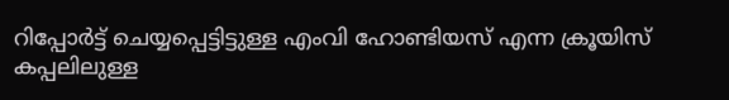റിപ്പോർട്ട് ചെയ്യപ്പെട്ടിട്ടുള്ള എംവി ഹോണ്ടിയസ് എന്ന ക്രൂയിസ് കപ്പലിലുള്ള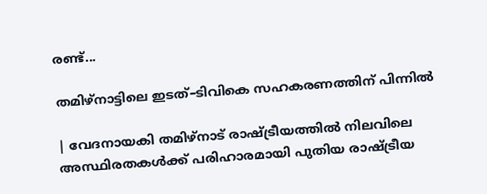രണ്ട്...

തമിഴ്‌നാട്ടിലെ ഇടത്–ടിവികെ സഹകരണത്തിന് പിന്നിൽ

| വേദനായകി തമിഴ്നാട് രാഷ്ട്രീയത്തിൽ നിലവിലെ അസ്ഥിരതകൾക്ക് പരിഹാരമായി പുതിയ രാഷ്ട്രീയ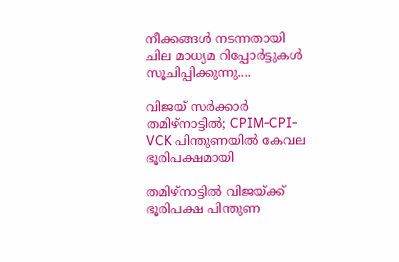നീക്കങ്ങൾ നടന്നതായി ചില മാധ്യമ റിപ്പോർട്ടുകൾ സൂചിപ്പിക്കുന്നു....

വിജയ് സര്‍ക്കാര്‍ തമിഴ്‌നാട്ടില്‍; CPIM-CPI-VCK പിന്തുണയിൽ കേവല ഭൂരിപക്ഷമായി

തമിഴ്‌നാട്ടില്‍ വിജയ്ക്ക് ഭൂരിപക്ഷ പിന്തുണ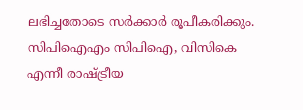ലഭിച്ചതോടെ സര്‍ക്കാര്‍ രൂപീകരിക്കും. സിപിഐഎം സിപിഐ, വിസികെ എന്നീ രാഷ്ട്രീയ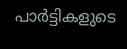പാര്‍ട്ടികളുടെ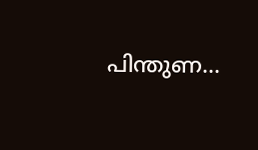പിന്തുണ...